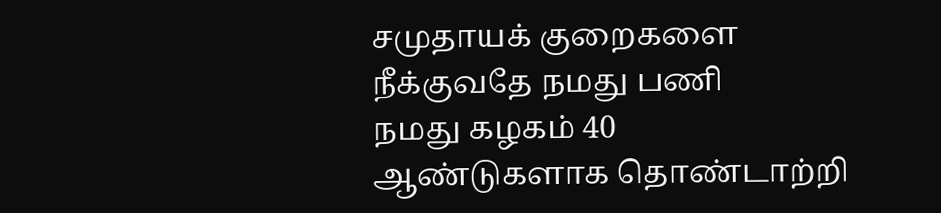சமுதாயக் குறைகளை நீக்குவதே நமது பணி
நமது கழகம் 40 ஆண்டுகளாக தொண்டாற்றி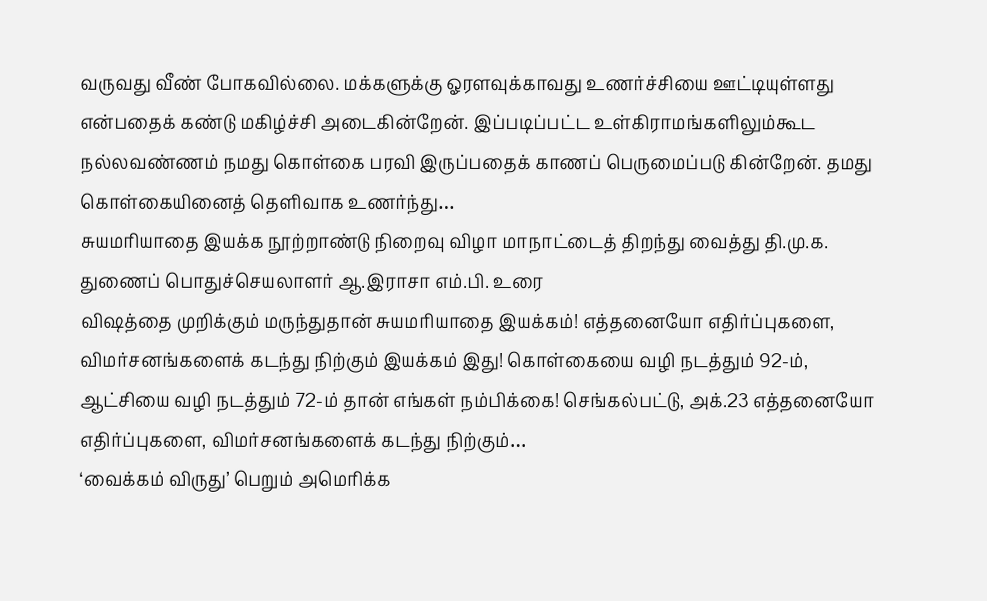வருவது வீண் போகவில்லை. மக்களுக்கு ஓரளவுக்காவது உணர்ச்சியை ஊட்டியுள்ளது என்பதைக் கண்டு மகிழ்ச்சி அடைகின்றேன். இப்படிப்பட்ட உள்கிராமங்களிலும்கூட நல்லவண்ணம் நமது கொள்கை பரவி இருப்பதைக் காணப் பெருமைப்படு கின்றேன். தமது கொள்கையினைத் தெளிவாக உணர்ந்து…
சுயமரியாதை இயக்க நூற்றாண்டு நிறைவு விழா மாநாட்டைத் திறந்து வைத்து தி.மு.க. துணைப் பொதுச்செயலாளர் ஆ.இராசா எம்.பி. உரை
விஷத்தை முறிக்கும் மருந்துதான் சுயமரியாதை இயக்கம்! எத்தனையோ எதிர்ப்புகளை, விமர்சனங்களைக் கடந்து நிற்கும் இயக்கம் இது! கொள்கையை வழி நடத்தும் 92-ம், ஆட்சியை வழி நடத்தும் 72-ம் தான் எங்கள் நம்பிக்கை! செங்கல்பட்டு, அக்.23 எத்தனையோ எதிர்ப்புகளை, விமர்சனங்களைக் கடந்து நிற்கும்…
‘வைக்கம் விருது’ பெறும் அமெரிக்க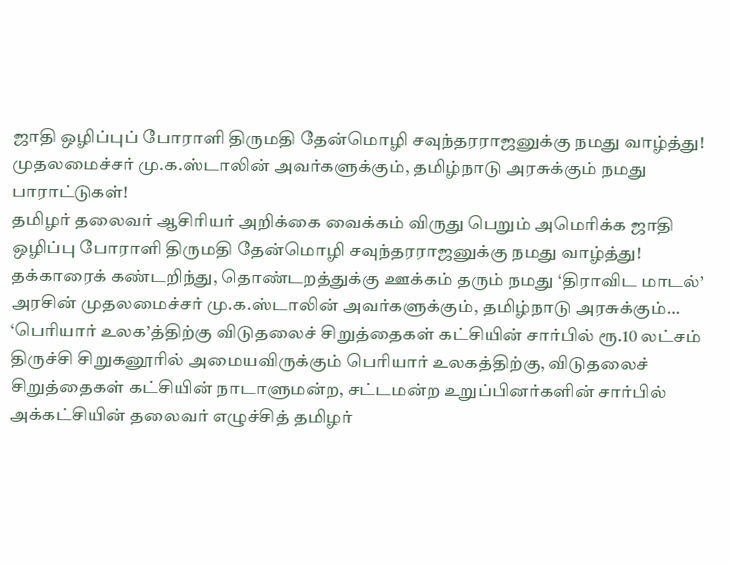ஜாதி ஒழிப்புப் போராளி திருமதி தேன்மொழி சவுந்தரராஜனுக்கு நமது வாழ்த்து! முதலமைச்சர் மு.க.ஸ்டாலின் அவர்களுக்கும், தமிழ்நாடு அரசுக்கும் நமது பாராட்டுகள்!
தமிழர் தலைவர் ஆசிரியர் அறிக்கை வைக்கம் விருது பெறும் அமெரிக்க ஜாதி ஒழிப்பு போராளி திருமதி தேன்மொழி சவுந்தரராஜனுக்கு நமது வாழ்த்து! தக்காரைக் கண்டறிந்து, தொண்டறத்துக்கு ஊக்கம் தரும் நமது ‘திராவிட மாடல்’ அரசின் முதலமைச்சர் மு.க.ஸ்டாலின் அவர்களுக்கும், தமிழ்நாடு அரசுக்கும்…
‘பெரியார் உலக’த்திற்கு விடுதலைச் சிறுத்தைகள் கட்சியின் சார்பில் ரூ.10 லட்சம்
திருச்சி சிறுகனூரில் அமையவிருக்கும் பெரியார் உலகத்திற்கு, விடுதலைச் சிறுத்தைகள் கட்சியின் நாடாளுமன்ற, சட்டமன்ற உறுப்பினர்களின் சார்பில் அக்கட்சியின் தலைவர் எழுச்சித் தமிழர்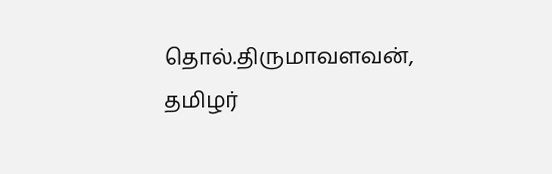தொல்.திருமாவளவன், தமிழர்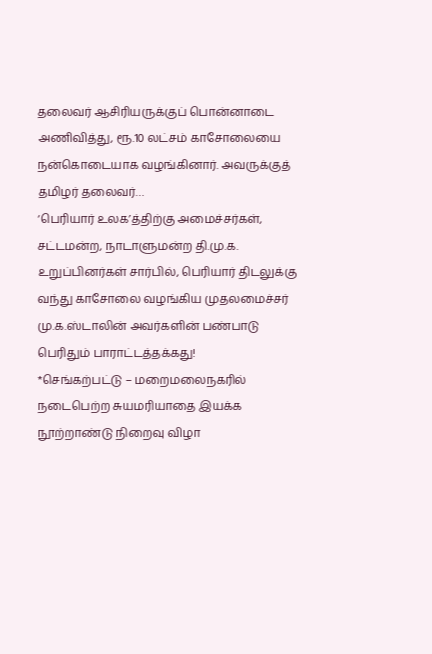தலைவர் ஆசிரியருக்குப் பொன்னாடை அணிவித்து, ரூ.10 லட்சம் காசோலையை நன்கொடையாக வழங்கினார். அவருக்குத் தமிழர் தலைவர்…
‘பெரியார் உலக’த்திற்கு அமைச்சர்கள், சட்டமன்ற, நாடாளுமன்ற தி.மு.க. உறுப்பினர்கள் சார்பில், பெரியார் திடலுக்கு வந்து காசோலை வழங்கிய முதலமைச்சர் மு.க.ஸ்டாலின் அவர்களின் பண்பாடு பெரிதும் பாராட்டத்தக்கது!
*செங்கற்பட்டு – மறைமலைநகரில் நடைபெற்ற சுயமரியாதை இயக்க நூற்றாண்டு நிறைவு விழா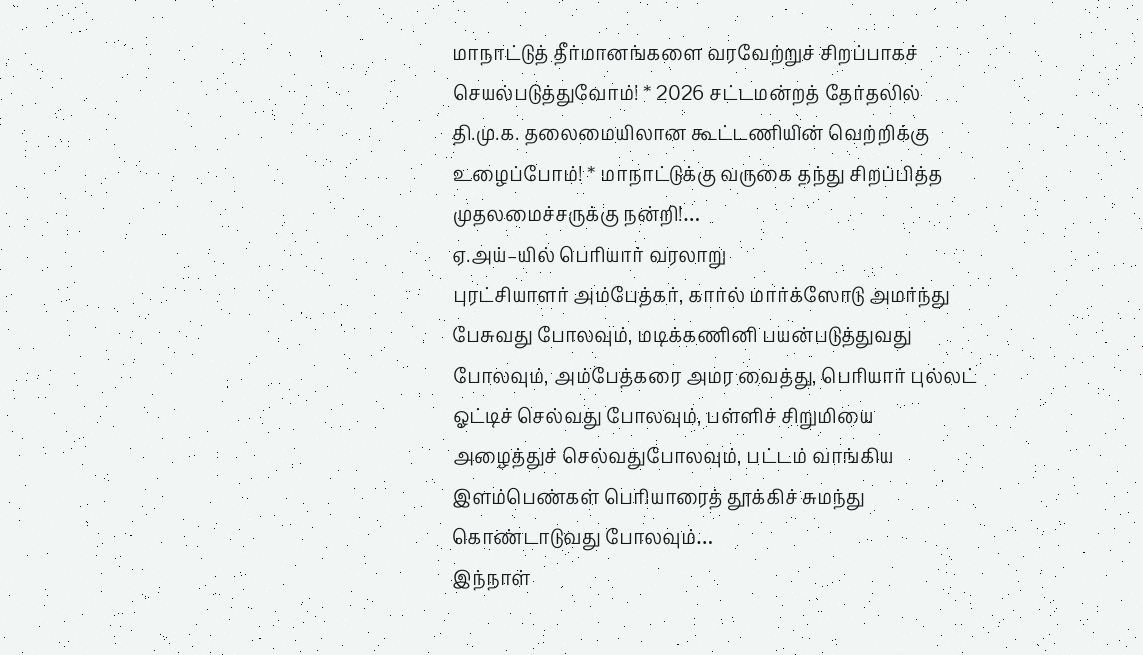மாநாட்டுத் தீர்மானங்களை வரவேற்றுச் சிறப்பாகச் செயல்படுத்துவோம்! * 2026 சட்டமன்றத் தேர்தலில் தி.மு.க. தலைமையிலான கூட்டணியின் வெற்றிக்கு உழைப்போம்! * மாநாட்டுக்கு வருகை தந்து சிறப்பித்த முதலமைச்சருக்கு நன்றி!…
ஏ.அய்–யில் பெரியார் வரலாறு
புரட்சியாளர் அம்பேத்கர், கார்ல் மார்க்ஸோடு அமர்ந்து பேசுவது போலவும், மடிக்கணினி பயன்படுத்துவது போலவும், அம்பேத்கரை அமர வைத்து, பெரியார் புல்லட் ஓட்டிச் செல்வது போலவும், பள்ளிச் சிறுமியை அழைத்துச் செல்வதுபோலவும், பட்டம் வாங்கிய இளம்பெண்கள் பெரியாரைத் தூக்கிச் சுமந்து கொண்டாடுவது போலவும்…
இந்நாள்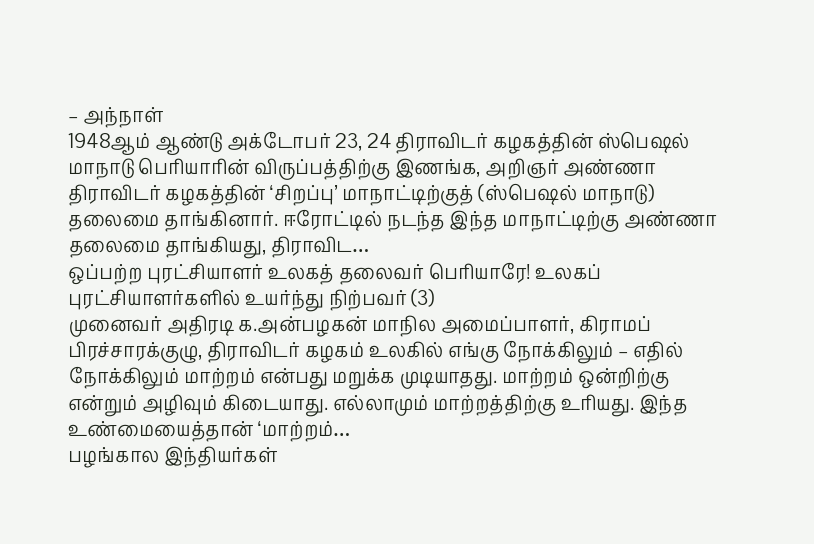– அந்நாள்
1948ஆம் ஆண்டு அக்டோபர் 23, 24 திராவிடர் கழகத்தின் ஸ்பெஷல் மாநாடு பெரியாரின் விருப்பத்திற்கு இணங்க, அறிஞர் அண்ணா திராவிடர் கழகத்தின் ‘சிறப்பு’ மாநாட்டிற்குத் (ஸ்பெஷல் மாநாடு) தலைமை தாங்கினார். ஈரோட்டில் நடந்த இந்த மாநாட்டிற்கு அண்ணா தலைமை தாங்கியது, திராவிட…
ஒப்பற்ற புரட்சியாளர் உலகத் தலைவர் பெரியாரே! உலகப் புரட்சியாளர்களில் உயர்ந்து நிற்பவர் (3)
முனைவர் அதிரடி க.அன்பழகன் மாநில அமைப்பாளர், கிராமப் பிரச்சாரக்குழு, திராவிடர் கழகம் உலகில் எங்கு நோக்கிலும் – எதில் நோக்கிலும் மாற்றம் என்பது மறுக்க முடியாதது. மாற்றம் ஒன்றிற்கு என்றும் அழிவும் கிடையாது. எல்லாமும் மாற்றத்திற்கு உரியது. இந்த உண்மையைத்தான் ‘மாற்றம்…
பழங்கால இந்தியர்கள்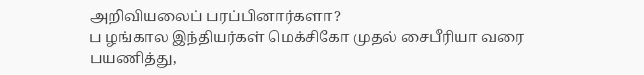அறிவியலைப் பரப்பினார்களா?
ப ழங்கால இந்தியர்கள் மெக்சிகோ முதல் சைபீரியா வரை பயணித்து,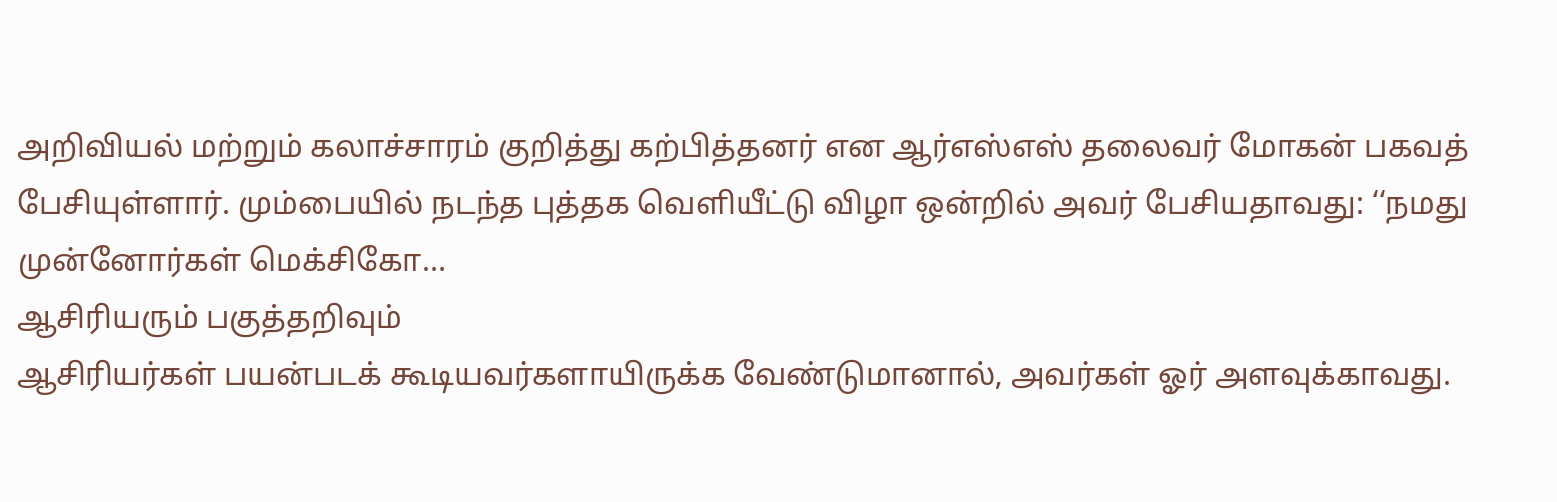அறிவியல் மற்றும் கலாச்சாரம் குறித்து கற்பித்தனர் என ஆர்எஸ்எஸ் தலைவர் மோகன் பகவத் பேசியுள்ளார். மும்பையில் நடந்த புத்தக வெளியீட்டு விழா ஒன்றில் அவர் பேசியதாவது: ‘‘நமது முன்னோர்கள் மெக்சிகோ…
ஆசிரியரும் பகுத்தறிவும்
ஆசிரியர்கள் பயன்படக் கூடியவர்களாயிருக்க வேண்டுமானால், அவர்கள் ஓர் அளவுக்காவது.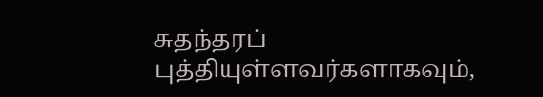சுதந்தரப் புத்தியுள்ளவர்களாகவும்,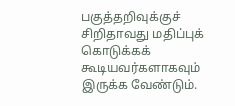பகுத்தறிவுக்குச் சிறிதாவது மதிப்புக் கொடுக்கக் கூடியவர்களாகவும் இருக்க வேண்டும்.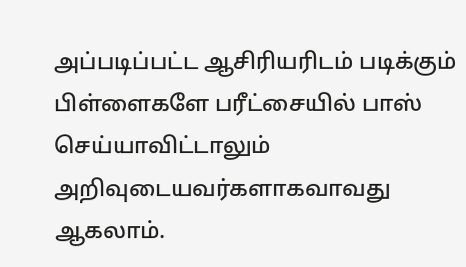அப்படிப்பட்ட ஆசிரியரிடம் படிக்கும் பிள்ளைகளே பரீட்சையில் பாஸ் செய்யாவிட்டாலும் அறிவுடையவர்களாகவாவது ஆகலாம்.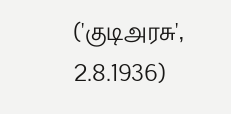('குடிஅரசு', 2.8.1936)